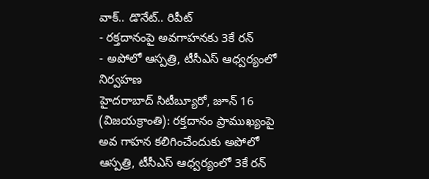వాక్.. డొనేట్.. రిపీట్
- రక్తదానంపై అవగాహనకు 3కే రన్
- అపోలో ఆస్పత్రి, టీసీఎస్ ఆధ్వర్యంలో నిర్వహణ
హైదరాబాద్ సిటీబ్యూరో, జూన్ 16 (విజయక్రాంతి): రక్తదానం ప్రాముఖ్యంపై అవ గాహన కలిగించేందుకు అపోలో ఆస్పత్రి, టీసీఎస్ ఆధ్వర్యంలో 3కే రన్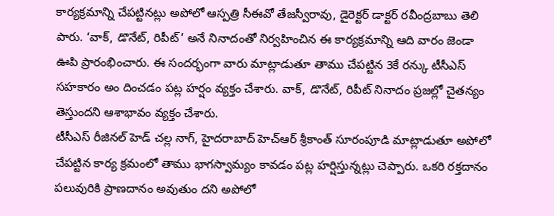కార్యక్రమాన్ని చేపట్టినట్లు అపోలో ఆస్పత్రి సీఈవో తేజస్వీరావు, డైరెక్టర్ డాక్టర్ రవీంద్రబాబు తెలి పారు. ‘వాక్, డొనేట్, రిపీట్’ అనే నినాదంతో నిర్వహించిన ఈ కార్యక్రమాన్ని ఆది వారం జెండా ఊపి ప్రారంభించారు. ఈ సందర్భంగా వారు మాట్లాడుతూ తాము చేపట్టిన 3కే రన్కు టీసీఎస్ సహకారం అం దించడం పట్ల హర్షం వ్యక్తం చేశారు. వాక్, డొనేట్, రిపీట్ నినాదం ప్రజల్లో చైతన్యం తెస్తుందని ఆశాభావం వ్యక్తం చేశారు.
టీసీఎస్ రీజినల్ హెడ్ చల్ల నాగ్, హైదరాబాద్ హెచ్ఆర్ శ్రీకాంత్ సూరంపూడి మాట్లాడుతూ అపోలో చేపట్టిన కార్య క్రమంలో తాము భాగస్వామ్యం కావడం పట్ల హర్షిస్తున్నట్లు చెప్పారు. ఒకరి రక్తదానం పలువురికి ప్రాణదానం అవుతుం దని అపోలో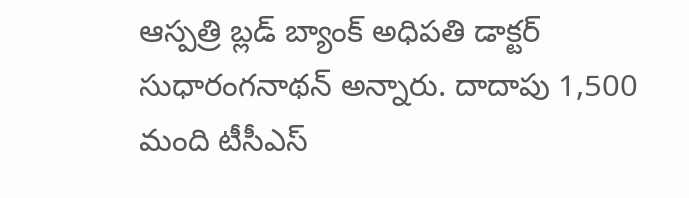ఆస్పత్రి బ్లడ్ బ్యాంక్ అధిపతి డాక్టర్ సుధారంగనాథన్ అన్నారు. దాదాపు 1,500 మంది టీసీఎస్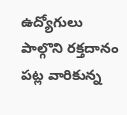ఉద్యోగులు పాల్గొని రక్తదానం పట్ల వారికున్న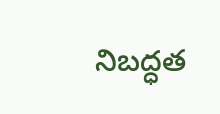నిబద్ధత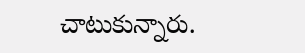చాటుకున్నారు.